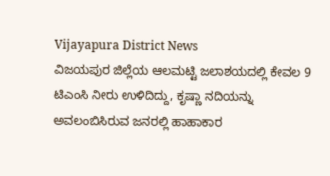Vijayapura District News
ವಿಜಯಪುರ ಜಿಲ್ಲೆಯ ಆಲಮಟ್ಟಿ ಜಲಾಶಯದಲ್ಲಿ ಕೇವಲ 9 ಟಿಎಂಸಿ ನೀರು ಉಳಿದಿದ್ದು, ಕೃಷ್ಣಾ ನದಿಯನ್ನು ಅವಲಂಬಿಸಿರುವ ಜನರಲ್ಲಿ ಹಾಹಾಕಾರ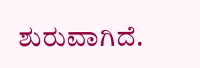ಶುರುವಾಗಿದೆ.